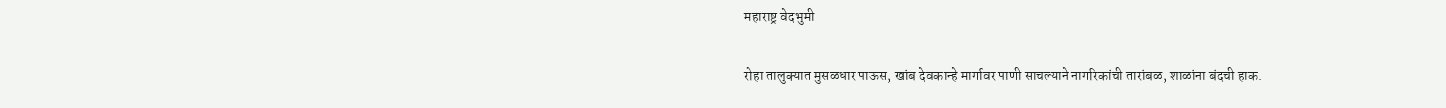महाराष्ट्र वेदभुमी

रोहा तालुक्यात मुसळधार पाऊस, खांब देवकान्हे मार्गावर पाणी साचल्याने नागरिकांची तारांबळ, शाळांना बंदची हाक.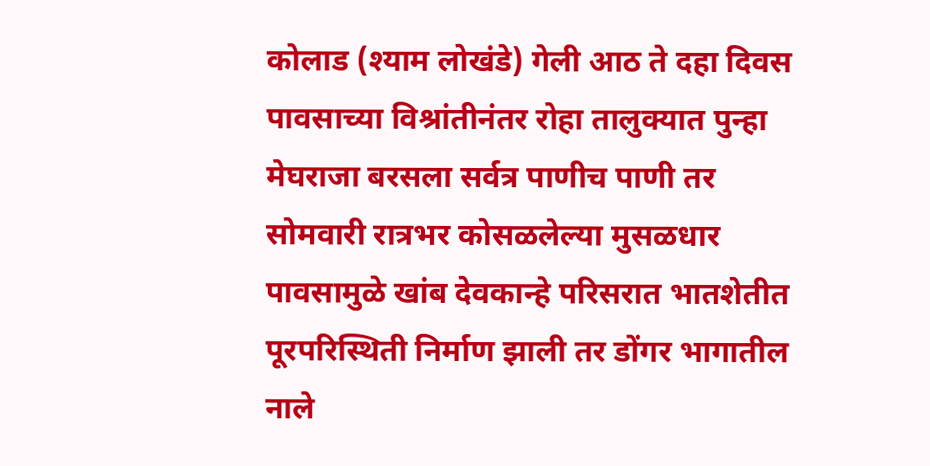कोलाड (श्याम लोखंडे) गेली आठ ते दहा दिवस पावसाच्या विश्रांतीनंतर रोहा तालुक्यात पुन्हा मेघराजा बरसला सर्वत्र पाणीच पाणी तर सोमवारी रात्रभर कोसळलेल्या मुसळधार पावसामुळे खांब देवकान्हे परिसरात भातशेतीत पूरपरिस्थिती निर्माण झाली तर डोंगर भागातील नाले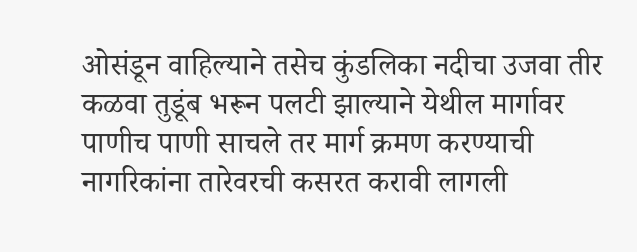ओसंडून वाहिल्याने तसेच कुंडलिका नदीचा उजवा तीर कळवा तुडूंब भरून पलटी झाल्याने येथील मार्गावर पाणीच पाणी साचले तर मार्ग क्रमण करण्याची नागरिकांना तारेवरची कसरत करावी लागली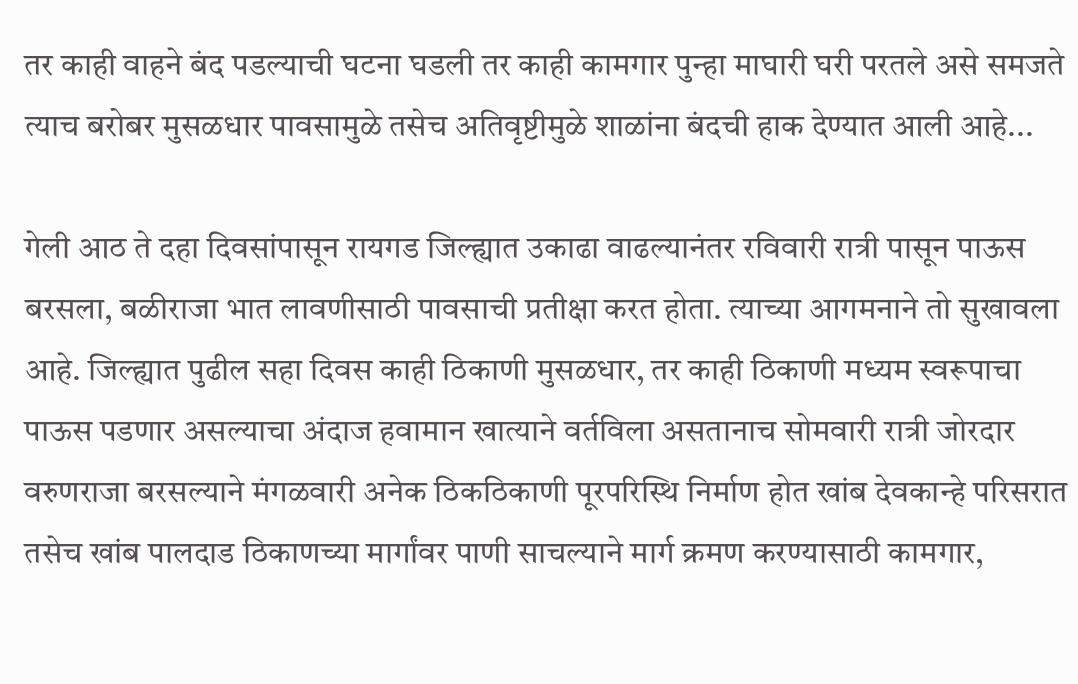तर काही वाहने बंद पडल्याची घटना घडली तर काही कामगार पुन्हा माघारी घरी परतले असे समजते त्याच बरोबर मुसळधार पावसामुळे तसेच अतिवृष्टीमुळे शाळांना बंदची हाक देण्यात आली आहे...

गेली आठ ते दहा दिवसांपासून रायगड जिल्ह्यात उकाढा वाढल्यानंतर रविवारी रात्री पासून पाऊस बरसला, बळीराजा भात लावणीसाठी पावसाची प्रतीक्षा करत होता. त्याच्या आगमनाने तो सुखावला आहे. जिल्ह्यात पुढील सहा दिवस काही ठिकाणी मुसळधार, तर काही ठिकाणी मध्यम स्वरूपाचा पाऊस पडणार असल्याचा अंदाज हवामान खात्याने वर्तविला असतानाच सोमवारी रात्री जोरदार वरुणराजा बरसल्याने मंगळवारी अनेक ठिकठिकाणी पूरपरिस्थि निर्माण होत खांब देवकान्हे परिसरात तसेच खांब पालदाड ठिकाणच्या मार्गांवर पाणी साचल्याने मार्ग क्रमण करण्यासाठी कामगार,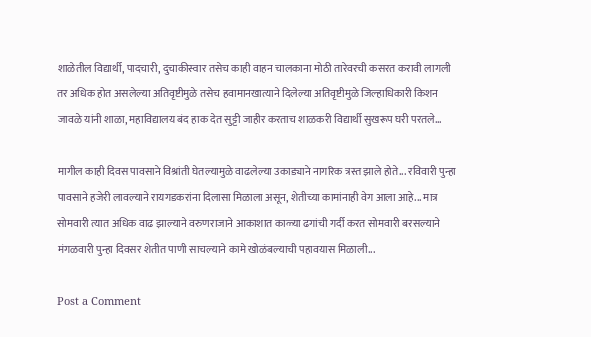शाळेतील विद्यार्थी, पादचारी, दुचाकीस्वार तसेच काही वाहन चालकाना मोठी तारेवरची कसरत करावी लागली तर अधिक होत असलेल्या अतिवृष्टीमुळे तसेच हवामानखात्याने दिलेल्या अतिवृष्टीमुळे जिल्हाधिकारी किशन जावळे यांनी शाळा, महाविद्यालय बंद हाक देत सुट्टी जाहीर करताच शाळकरी विद्यार्थी सुखरूप घरी परतले...

मागील काही दिवस पावसाने विश्रांती घेतल्यामुळे वाढलेल्या उकाड्याने नागरिक त्रस्त झाले होते... रविवारी पुन्हा पावसाने हजेरी लावल्याने रायगडकरांना दिलासा मिळाला असून, शेतीच्या कामांनाही वेग आला आहे... मात्र सोमवारी त्यात अधिक वाढ झाल्याने वरुणराजाने आकाशात काळ्या ढगांची गर्दी करत सोमवारी बरसल्याने मंगळवारी पुन्हा दिवसर शेतीत पाणी साचल्याने कामे खोळंबल्याची पहावयास मिळाली...

Post a Comment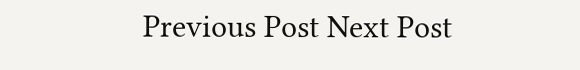Previous Post Next Post